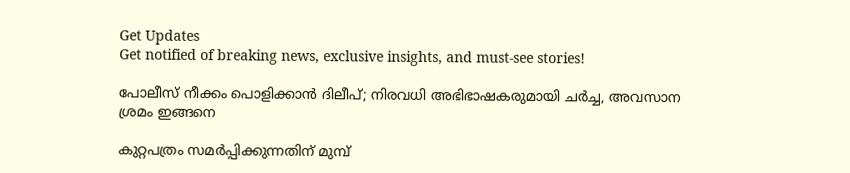Get Updates
Get notified of breaking news, exclusive insights, and must-see stories!

പോലീസ് നീക്കം പൊളിക്കാന്‍ ദിലീപ്; നിരവധി അഭിഭാഷകരുമായി ചര്‍ച്ച, അവസാന ശ്രമം ഇങ്ങനെ

കുറ്റപത്രം സമര്‍പ്പിക്കുന്നതിന് മുമ്പ്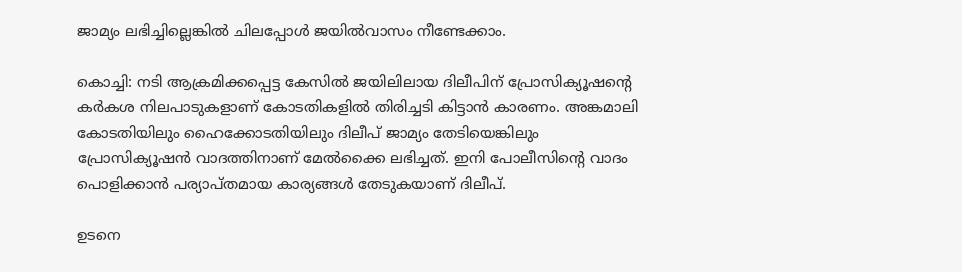ജാമ്യം ലഭിച്ചില്ലെങ്കില്‍ ചിലപ്പോള്‍ ജയില്‍വാസം നീണ്ടേക്കാം.

കൊച്ചി: നടി ആക്രമിക്കപ്പെട്ട കേസില്‍ ജയിലിലായ ദിലീപിന് പ്രോസിക്യൂഷന്റെ കര്‍കശ നിലപാടുകളാണ് കോടതികളില്‍ തിരിച്ചടി കിട്ടാന്‍ കാരണം. അങ്കമാലി കോടതിയിലും ഹൈക്കോടതിയിലും ദിലീപ് ജാമ്യം തേടിയെങ്കിലും പ്രോസിക്യൂഷന്‍ വാദത്തിനാണ് മേല്‍ക്കൈ ലഭിച്ചത്. ഇനി പോലീസിന്റെ വാദം പൊളിക്കാന്‍ പര്യാപ്തമായ കാര്യങ്ങള്‍ തേടുകയാണ് ദിലീപ്.

ഉടനെ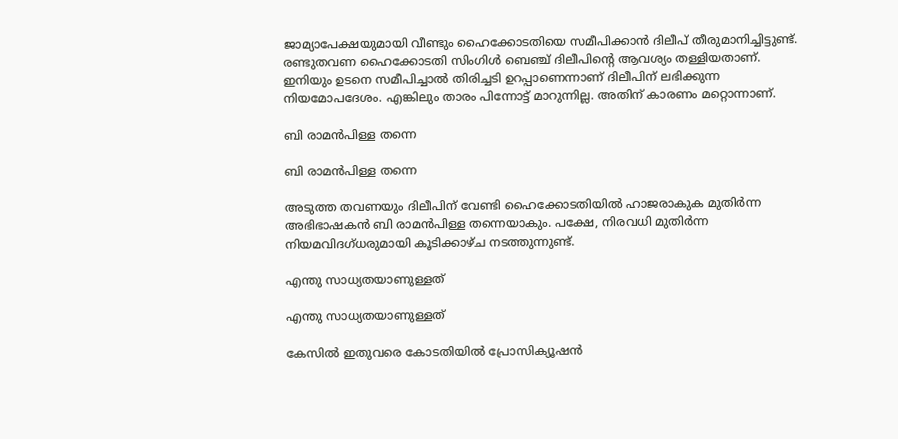ജാമ്യാപേക്ഷയുമായി വീണ്ടും ഹൈക്കോടതിയെ സമീപിക്കാന്‍ ദിലീപ് തീരുമാനിച്ചിട്ടുണ്ട്. രണ്ടുതവണ ഹൈക്കോടതി സിംഗിള്‍ ബെഞ്ച് ദിലീപിന്റെ ആവശ്യം തള്ളിയതാണ്. ഇനിയും ഉടനെ സമീപിച്ചാല്‍ തിരിച്ചടി ഉറപ്പാണെന്നാണ് ദിലീപിന് ലഭിക്കുന്ന നിയമോപദേശം. എങ്കിലും താരം പിന്നോട്ട് മാറുന്നില്ല. അതിന് കാരണം മറ്റൊന്നാണ്.

ബി രാമന്‍പിള്ള തന്നെ

ബി രാമന്‍പിള്ള തന്നെ

അടുത്ത തവണയും ദിലീപിന് വേണ്ടി ഹൈക്കോടതിയില്‍ ഹാജരാകുക മുതിര്‍ന്ന അഭിഭാഷകന്‍ ബി രാമന്‍പിള്ള തന്നെയാകും. പക്ഷേ, നിരവധി മുതിര്‍ന്ന നിയമവിദഗ്ധരുമായി കൂടിക്കാഴ്ച നടത്തുന്നുണ്ട്.

എന്തു സാധ്യതയാണുള്ളത്

എന്തു സാധ്യതയാണുള്ളത്

കേസില്‍ ഇതുവരെ കോടതിയില്‍ പ്രോസിക്യൂഷന്‍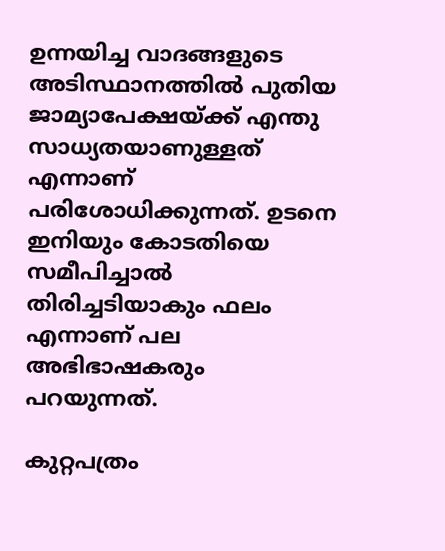ഉന്നയിച്ച വാദങ്ങളുടെ അടിസ്ഥാനത്തില്‍ പുതിയ ജാമ്യാപേക്ഷയ്ക്ക് എന്തു സാധ്യതയാണുള്ളത് എന്നാണ് പരിശോധിക്കുന്നത്. ഉടനെ ഇനിയും കോടതിയെ സമീപിച്ചാല്‍ തിരിച്ചടിയാകും ഫലം എന്നാണ് പല അഭിഭാഷകരും പറയുന്നത്.

കുറ്റപത്രം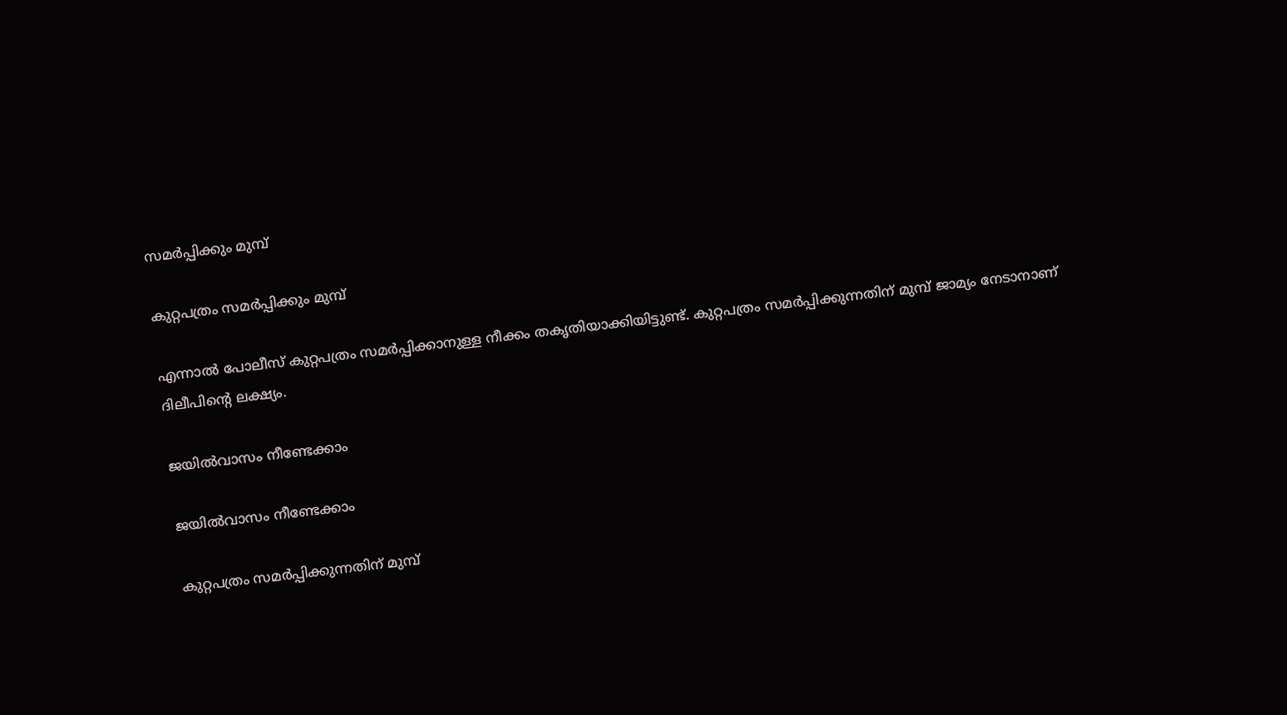സമര്‍പ്പിക്കും മുമ്പ്

കുറ്റപത്രം സമര്‍പ്പിക്കും മുമ്പ്

എന്നാല്‍ പോലീസ് കുറ്റപത്രം സമര്‍പ്പിക്കാനുള്ള നീക്കം തകൃതിയാക്കിയിട്ടുണ്ട്. കുറ്റപത്രം സമര്‍പ്പിക്കുന്നതിന് മുമ്പ് ജാമ്യം നേടാനാണ് ദിലീപിന്റെ ലക്ഷ്യം.

ജയില്‍വാസം നീണ്ടേക്കാം

ജയില്‍വാസം നീണ്ടേക്കാം

കുറ്റപത്രം സമര്‍പ്പിക്കുന്നതിന് മുമ്പ്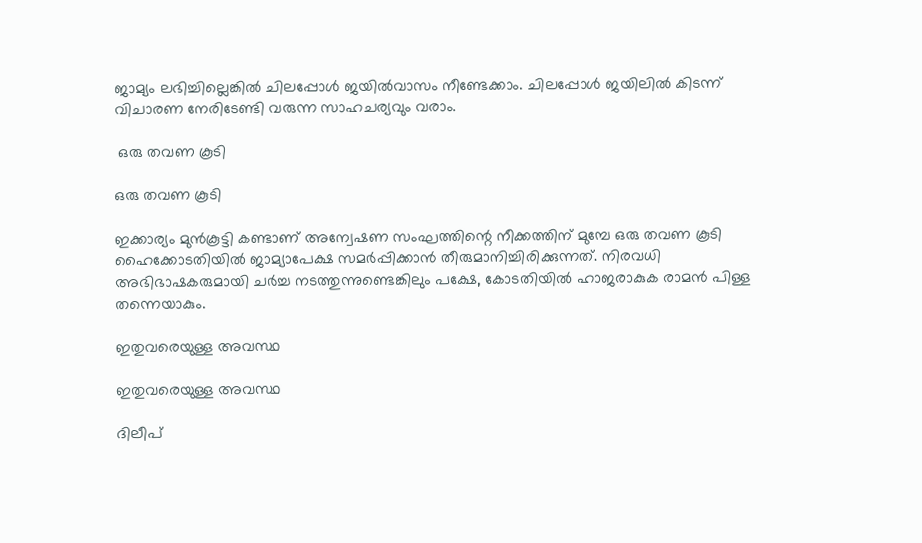ജാമ്യം ലഭിച്ചില്ലെങ്കില്‍ ചിലപ്പോള്‍ ജയില്‍വാസം നീണ്ടേക്കാം. ചിലപ്പോള്‍ ജയിലില്‍ കിടന്ന് വിചാരണ നേരിടേണ്ടി വരുന്ന സാഹചര്യവും വരാം.

 ഒരു തവണ കൂടി

ഒരു തവണ കൂടി

ഇക്കാര്യം മുന്‍കൂട്ടി കണ്ടാണ് അന്വേഷണ സംഘത്തിന്റെ നീക്കത്തിന് മുമ്പേ ഒരു തവണ കൂടി ഹൈക്കോടതിയില്‍ ജാമ്യാപേക്ഷ സമര്‍പ്പിക്കാന്‍ തീരുമാനിച്ചിരിക്കുന്നത്. നിരവധി അഭിഭാഷകരുമായി ചര്‍ച്ച നടത്തുന്നുണ്ടെങ്കിലും പക്ഷേ, കോടതിയില്‍ ഹാജരാകുക രാമന്‍ പിള്ള തന്നെയാകും.

ഇതുവരെയുള്ള അവസ്ഥ

ഇതുവരെയുള്ള അവസ്ഥ

ദിലീപ്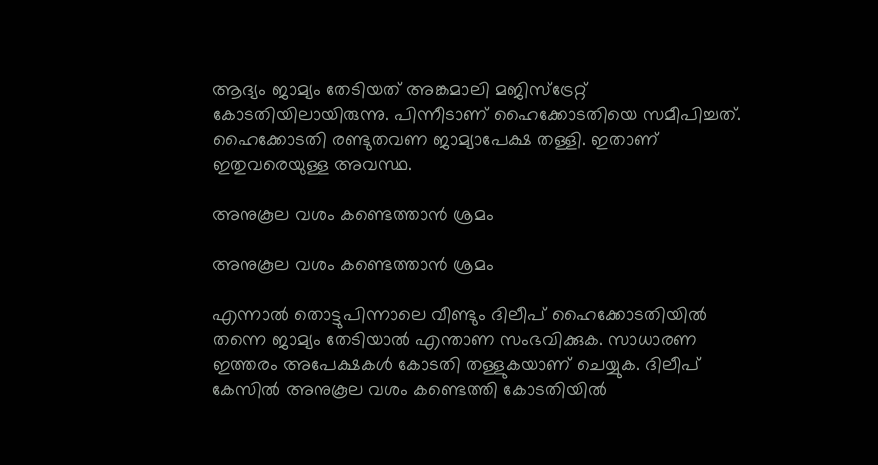ആദ്യം ജാമ്യം തേടിയത് അങ്കമാലി മജിസ്‌ട്രേറ്റ് കോടതിയിലായിരുന്നു. പിന്നീടാണ് ഹൈക്കോടതിയെ സമീപിച്ചത്. ഹൈക്കോടതി രണ്ടുതവണ ജാമ്യാപേക്ഷ തള്ളി. ഇതാണ് ഇതുവരെയുള്ള അവസ്ഥ.

അനുകൂല വശം കണ്ടെത്താന്‍ ശ്രമം

അനുകൂല വശം കണ്ടെത്താന്‍ ശ്രമം

എന്നാല്‍ തൊട്ടുപിന്നാലെ വീണ്ടും ദിലീപ് ഹൈക്കോടതിയില്‍ തന്നെ ജാമ്യം തേടിയാല്‍ എന്താണ സംഭവിക്കുക. സാധാരണ ഇത്തരം അപേക്ഷകള്‍ കോടതി തള്ളുകയാണ് ചെയ്യുക. ദിലീപ് കേസില്‍ അനുകൂല വശം കണ്ടെത്തി കോടതിയില്‍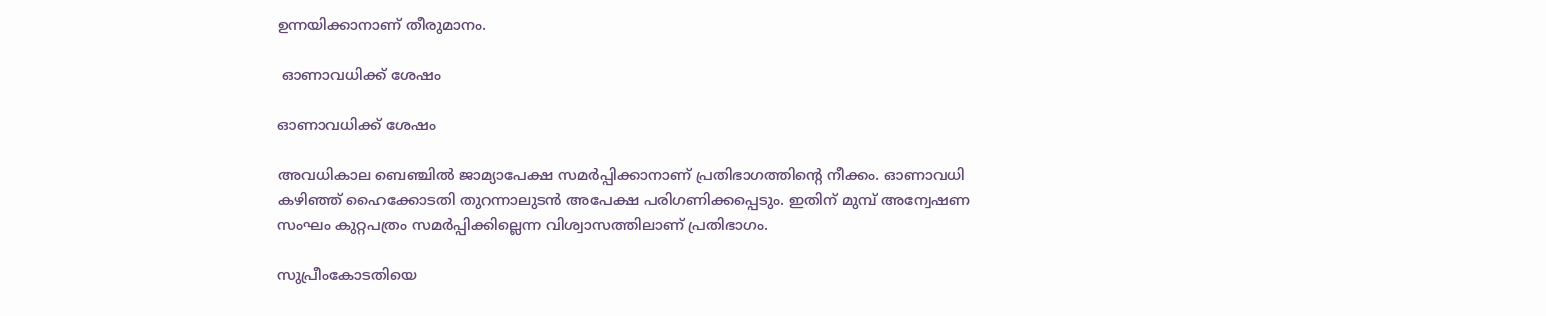ഉന്നയിക്കാനാണ് തീരുമാനം.

 ഓണാവധിക്ക് ശേഷം

ഓണാവധിക്ക് ശേഷം

അവധികാല ബെഞ്ചില്‍ ജാമ്യാപേക്ഷ സമര്‍പ്പിക്കാനാണ് പ്രതിഭാഗത്തിന്റെ നീക്കം. ഓണാവധി കഴിഞ്ഞ് ഹൈക്കോടതി തുറന്നാലുടന്‍ അപേക്ഷ പരിഗണിക്കപ്പെടും. ഇതിന് മുമ്പ് അന്വേഷണ സംഘം കുറ്റപത്രം സമര്‍പ്പിക്കില്ലെന്ന വിശ്വാസത്തിലാണ് പ്രതിഭാഗം.

സുപ്രീംകോടതിയെ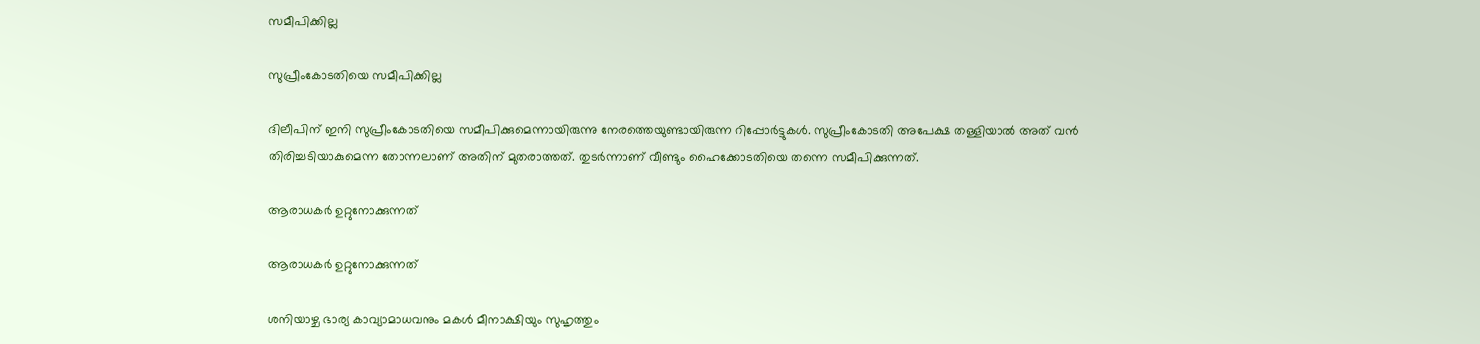സമീപിക്കില്ല

സുപ്രീംകോടതിയെ സമീപിക്കില്ല

ദിലീപിന് ഇനി സുപ്രീംകോടതിയെ സമീപിക്കുമെന്നായിരുന്നു നേരത്തെയുണ്ടായിരുന്ന റിപ്പോര്‍ട്ടുകള്‍. സുപ്രീംകോടതി അപേക്ഷ തള്ളിയാല്‍ അത് വന്‍ തിരിച്ചടിയാകുമെന്ന തോന്നലാണ് അതിന് മുതരാത്തത്. തുടര്‍ന്നാണ് വീണ്ടും ഹൈക്കോടതിയെ തന്നെ സമീപിക്കുന്നത്.

ആരാധകര്‍ ഉറ്റുനോക്കുന്നത്

ആരാധകര്‍ ഉറ്റുനോക്കുന്നത്

ശനിയാഴ്ച ഭാര്യ കാവ്യാമാധവനും മകള്‍ മീനാക്ഷിയും സുഹൃത്തും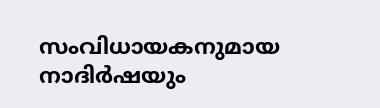സംവിധായകനുമായ നാദിര്‍ഷയും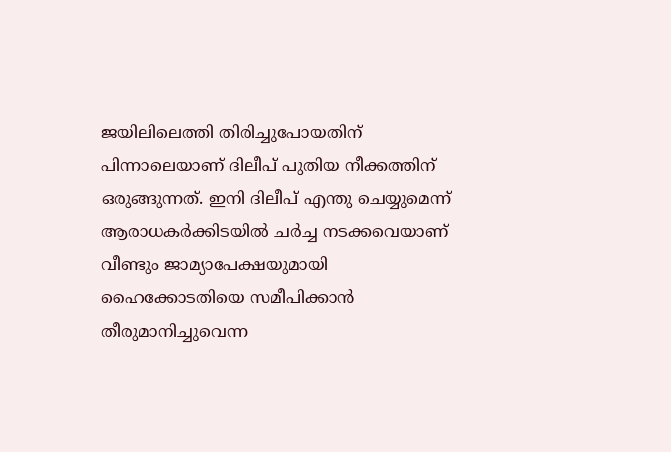ജയിലിലെത്തി തിരിച്ചുപോയതിന് പിന്നാലെയാണ് ദിലീപ് പുതിയ നീക്കത്തിന് ഒരുങ്ങുന്നത്. ഇനി ദിലീപ് എന്തു ചെയ്യുമെന്ന് ആരാധകര്‍ക്കിടയില്‍ ചര്‍ച്ച നടക്കവെയാണ് വീണ്ടും ജാമ്യാപേക്ഷയുമായി ഹൈക്കോടതിയെ സമീപിക്കാന്‍ തീരുമാനിച്ചുവെന്ന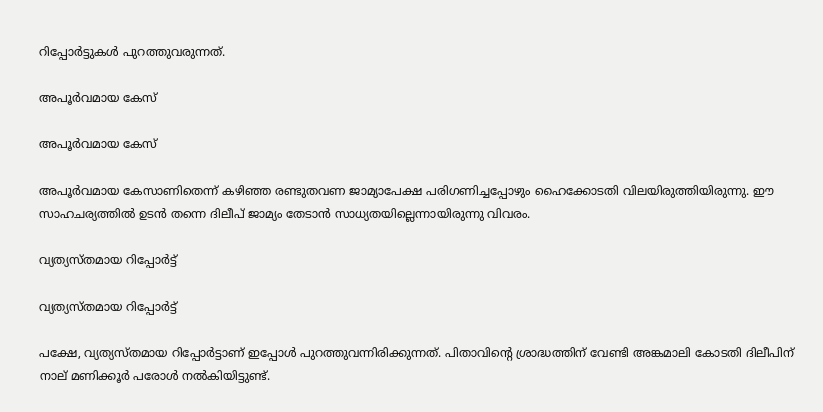റിപ്പോര്‍ട്ടുകള്‍ പുറത്തുവരുന്നത്.

അപൂര്‍വമായ കേസ്

അപൂര്‍വമായ കേസ്

അപൂര്‍വമായ കേസാണിതെന്ന് കഴിഞ്ഞ രണ്ടുതവണ ജാമ്യാപേക്ഷ പരിഗണിച്ചപ്പോഴും ഹൈക്കോടതി വിലയിരുത്തിയിരുന്നു. ഈ സാഹചര്യത്തില്‍ ഉടന്‍ തന്നെ ദിലീപ് ജാമ്യം തേടാന്‍ സാധ്യതയില്ലെന്നായിരുന്നു വിവരം.

വ്യത്യസ്തമായ റിപ്പോര്‍ട്ട്

വ്യത്യസ്തമായ റിപ്പോര്‍ട്ട്

പക്ഷേ, വ്യത്യസ്തമായ റിപ്പോര്‍ട്ടാണ് ഇപ്പോള്‍ പുറത്തുവന്നിരിക്കുന്നത്. പിതാവിന്റെ ശ്രാദ്ധത്തിന് വേണ്ടി അങ്കമാലി കോടതി ദിലീപിന് നാല് മണിക്കൂര്‍ പരോള്‍ നല്‍കിയിട്ടുണ്ട്.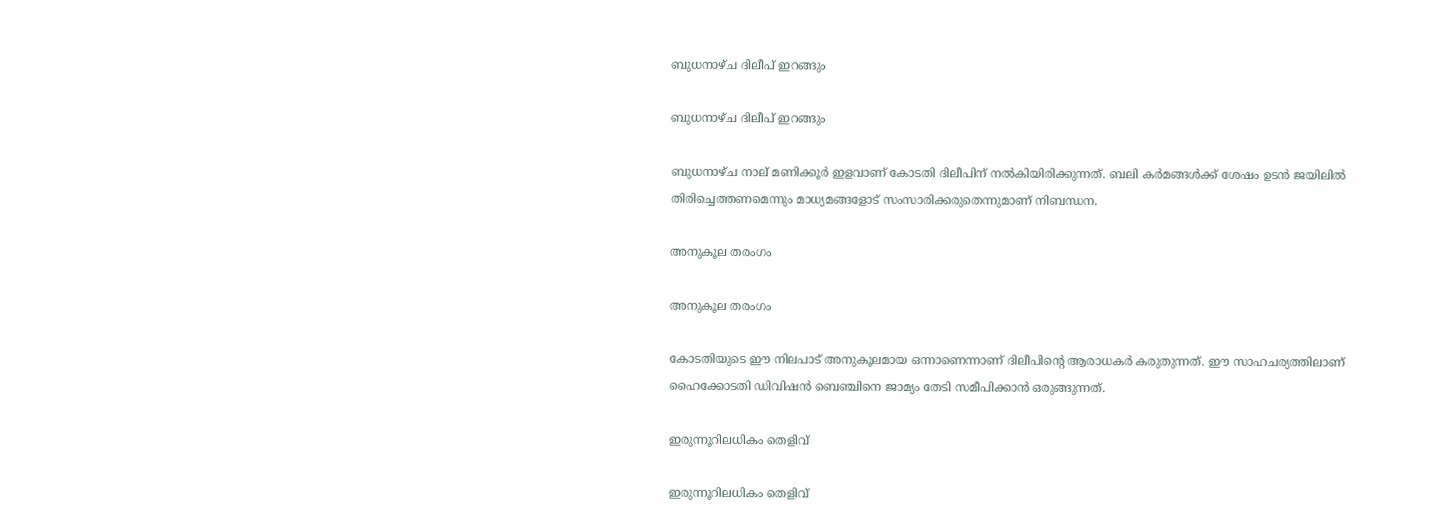ബുധനാഴ്ച ദിലീപ് ഇറങ്ങും

ബുധനാഴ്ച ദിലീപ് ഇറങ്ങും

ബുധനാഴ്ച നാല് മണിക്കൂര്‍ ഇളവാണ് കോടതി ദിലീപിന് നല്‍കിയിരിക്കുന്നത്. ബലി കര്‍മങ്ങള്‍ക്ക് ശേഷം ഉടന്‍ ജയിലില്‍ തിരിച്ചെത്തണമെന്നും മാധ്യമങ്ങളോട് സംസാരിക്കരുതെന്നുമാണ് നിബന്ധന.

അനുകൂല തരംഗം

അനുകൂല തരംഗം

കോടതിയുടെ ഈ നിലപാട് അനുകൂലമായ ഒന്നാണെന്നാണ് ദിലീപിന്റെ ആരാധകര്‍ കരുതുന്നത്. ഈ സാഹചര്യത്തിലാണ് ഹൈക്കോടതി ഡിവിഷന്‍ ബെഞ്ചിനെ ജാമ്യം തേടി സമീപിക്കാന്‍ ഒരുങ്ങുന്നത്.

ഇരുന്നൂറിലധികം തെളിവ്

ഇരുന്നൂറിലധികം തെളിവ്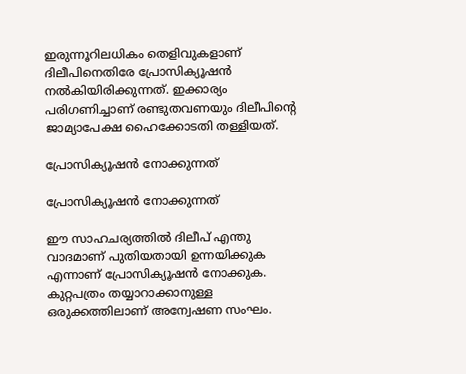ഇരുന്നൂറിലധികം തെളിവുകളാണ് ദിലീപിനെതിരേ പ്രോസിക്യൂഷന്‍ നല്‍കിയിരിക്കുന്നത്. ഇക്കാര്യം പരിഗണിച്ചാണ് രണ്ടുതവണയും ദിലീപിന്റെ ജാമ്യാപേക്ഷ ഹൈക്കോടതി തള്ളിയത്.

പ്രോസിക്യൂഷന്‍ നോക്കുന്നത്

പ്രോസിക്യൂഷന്‍ നോക്കുന്നത്

ഈ സാഹചര്യത്തില്‍ ദിലീപ് എന്തു വാദമാണ് പുതിയതായി ഉന്നയിക്കുക എന്നാണ് പ്രോസിക്യൂഷന്‍ നോക്കുക. കുറ്റപത്രം തയ്യാറാക്കാനുള്ള ഒരുക്കത്തിലാണ് അന്വേഷണ സംഘം.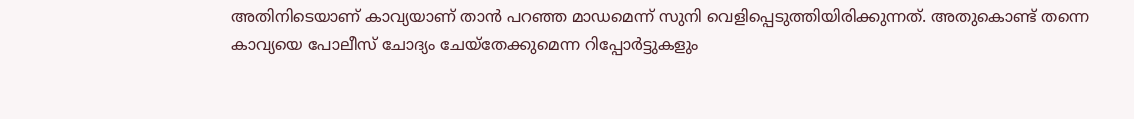അതിനിടെയാണ് കാവ്യയാണ് താന്‍ പറഞ്ഞ മാഡമെന്ന് സുനി വെളിപ്പെടുത്തിയിരിക്കുന്നത്. അതുകൊണ്ട് തന്നെ കാവ്യയെ പോലീസ് ചോദ്യം ചേയ്‌തേക്കുമെന്ന റിപ്പോര്‍ട്ടുകളും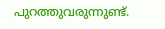പുറത്തുവരുന്നുണ്ട്.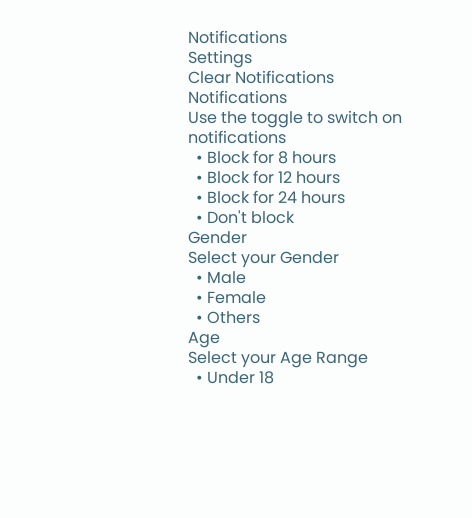Notifications
Settings
Clear Notifications
Notifications
Use the toggle to switch on notifications
  • Block for 8 hours
  • Block for 12 hours
  • Block for 24 hours
  • Don't block
Gender
Select your Gender
  • Male
  • Female
  • Others
Age
Select your Age Range
  • Under 18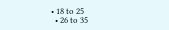• 18 to 25
  • 26 to 35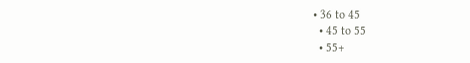• 36 to 45
  • 45 to 55
  • 55+